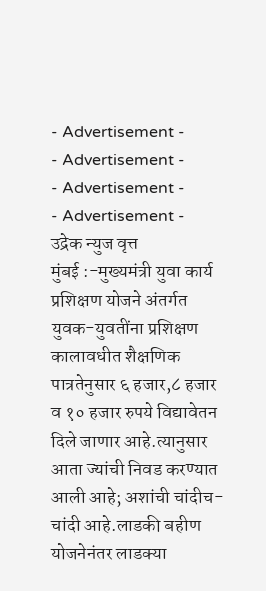- Advertisement -
- Advertisement -
- Advertisement -
- Advertisement -
उद्रेक न्युज वृत्त
मुंबई :-मुख्यमंत्री युवा कार्य प्रशिक्षण योजने अंतर्गत युवक-युवतींना प्रशिक्षण कालावधीत शैक्षणिक पात्रतेनुसार ६ हजार,८ हजार व १० हजार रुपये विद्यावेतन दिले जाणार आहे.त्यानुसार आता ज्यांची निवड करण्यात आली आहे; अशांची चांदीच-चांदी आहे.लाडकी बहीण योजनेनंतर लाडक्या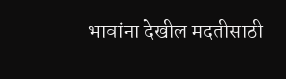भावांना देखील मदतीसाठी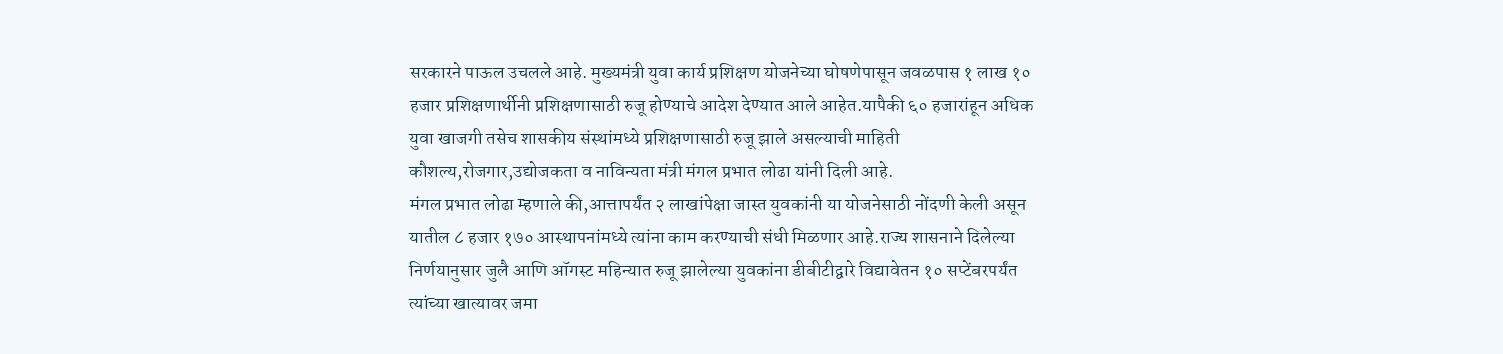सरकारने पाऊल उचलले आहे. मुख्यमंत्री युवा कार्य प्रशिक्षण योजनेच्या घोषणेपासून जवळपास १ लाख १० हजार प्रशिक्षणार्थीनी प्रशिक्षणासाठी रुजू होण्याचे आदेश देण्यात आले आहेत.यापैकी ६० हजारांहून अधिक युवा खाजगी तसेच शासकीय संस्थांमध्ये प्रशिक्षणासाठी रुजू झाले असल्याची माहिती कौशल्य,रोजगार,उद्योजकता व नाविन्यता मंत्री मंगल प्रभात लोढा यांनी दिली आहे.
मंगल प्रभात लोढा म्हणाले की,आत्तापर्यंत २ लाखांपेक्षा जास्त युवकांनी या योजनेसाठी नोंदणी केली असून यातील ८ हजार १७० आस्थापनांमध्ये त्यांना काम करण्याची संधी मिळणार आहे.राज्य शासनाने दिलेल्या निर्णयानुसार जुलै आणि ऑगस्ट महिन्यात रुजू झालेल्या युवकांना डीबीटीद्वारे विद्यावेतन १० सप्टेंबरपर्यंत त्यांच्या खात्यावर जमा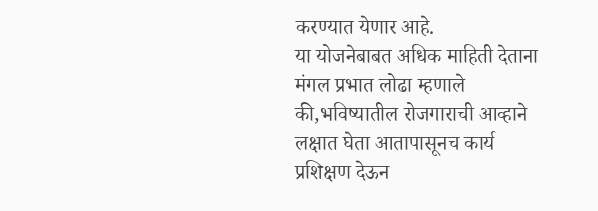करण्यात येणार आहे.
या योजनेबाबत अधिक माहिती देताना मंगल प्रभात लोढा म्हणाले की,भविष्यातील रोजगाराची आव्हाने लक्षात घेता आतापासूनच कार्य प्रशिक्षण देऊन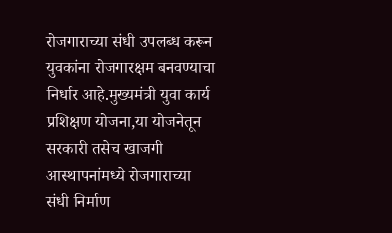रोजगाराच्या संधी उपलब्ध करून युवकांना रोजगारक्षम बनवण्याचा निर्धार आहे.मुख्यमंत्री युवा कार्य प्रशिक्षण योजना,या योजनेतून सरकारी तसेच खाजगी आस्थापनांमध्ये रोजगाराच्या संधी निर्माण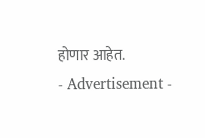होणार आहेत.
- Advertisement -